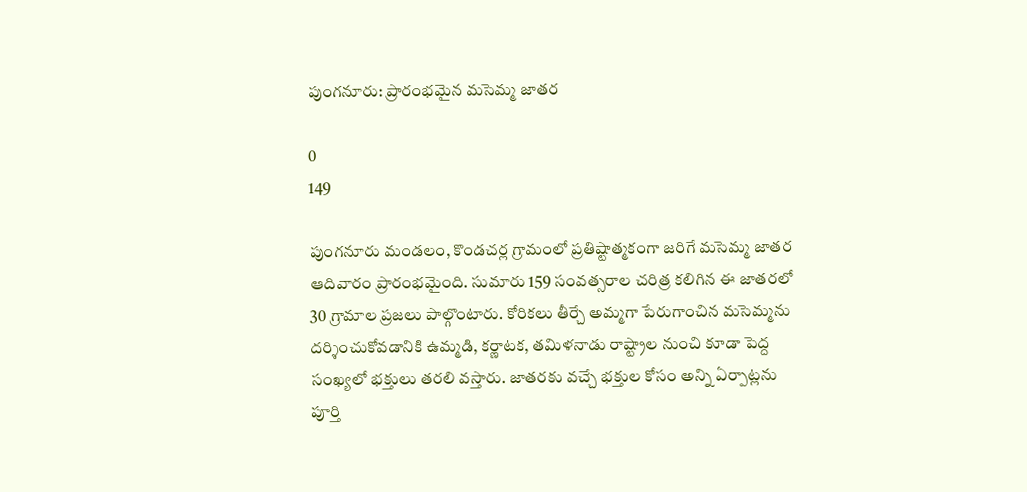పుంగనూరు: ప్రారంభమైన మసెమ్మ జాతర

0
149

పుంగనూరు మండలం, కొండచర్ల గ్రామంలో ప్రతిష్టాత్మకంగా జరిగే మసెమ్మ జాతర ఆదివారం ప్రారంభమైంది. సుమారు 159 సంవత్సరాల చరిత్ర కలిగిన ఈ జాతరలో 30 గ్రామాల ప్రజలు పాల్గొంటారు. కోరికలు తీర్చే అమ్మగా పేరుగాంచిన మసెమ్మను దర్శించుకోవడానికి ఉమ్మడి, కర్ణాటక, తమిళనాడు రాష్ట్రాల నుంచి కూడా పెద్ద సంఖ్యలో భక్తులు తరలి వస్తారు. జాతరకు వచ్చే భక్తుల కోసం అన్ని ఏర్పాట్లను పూర్తి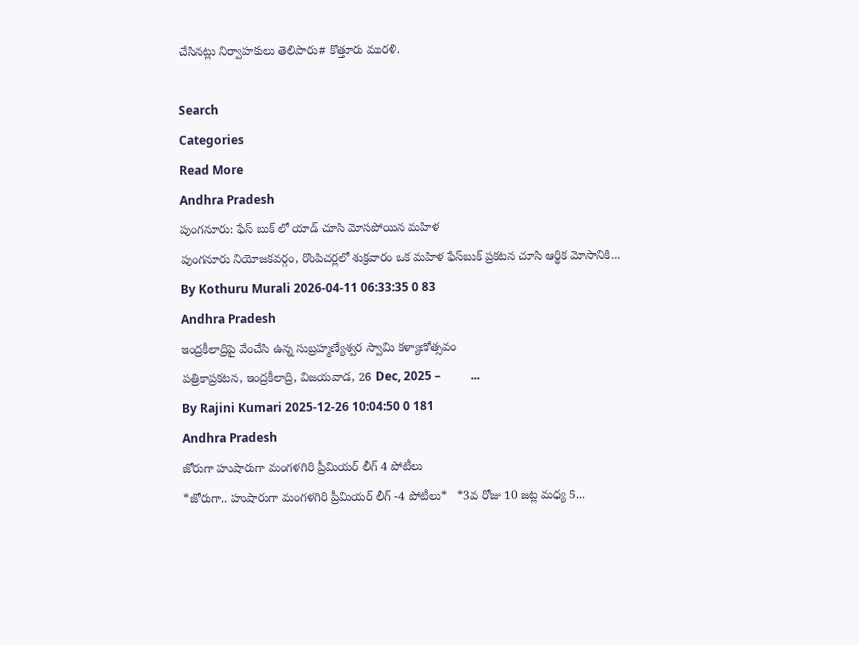చేసినట్లు నిర్వాహకులు తెలిపారు# కొత్తూరు మురళి.

Search
Categories
Read More
Andhra Pradesh
పుంగనూరు: ఫేస్ బుక్ లో యాడ్ చూసి మోసపోయిన మహిళ
పుంగనూరు నియోజకవర్గం, రొంపిచర్లలో శుక్రవారం ఒక మహిళ ఫేస్‌బుక్ ప్రకటన చూసి ఆర్థిక మోసానికి...
By Kothuru Murali 2026-04-11 06:33:35 0 83
Andhra Pradesh
ఇంద్రకీలాద్రిపై వేంచేసి ఉన్న సుబ్రహ్మణ్యేశ్వర స్వామి కళ్యాణోత్సవం
పత్రికాప్రకటన, ఇంద్రకీలాద్రి, విజయవాడ, 26 Dec, 2025 –          ...
By Rajini Kumari 2025-12-26 10:04:50 0 181
Andhra Pradesh
జోరుగా హుషారుగా మంగళగిరి ప్రీమియర్ లీగ్ 4 పోటీలు
*జోరుగా.. హుషారుగా మంగళగిరి ప్రీమియర్ లీగ్ -4 పోటీలు*   *3వ రోజు 10 జట్ల మధ్య 5...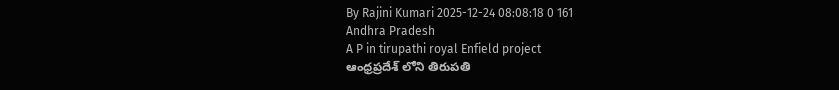By Rajini Kumari 2025-12-24 08:08:18 0 161
Andhra Pradesh
A P in tirupathi royal Enfield project
ఆంధ్రప్రదేశ్ లోని తిరుపతి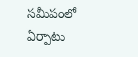సమీపంలో ఏర్పాటు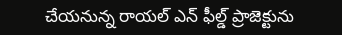చేయనున్న రాయల్ ఎన్ ఫీల్డ్ ప్రాజెక్టును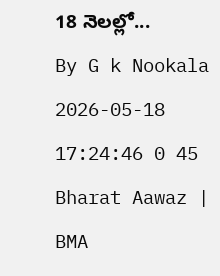18 నెలల్లో...
By G k Nookala 2026-05-18 17:24:46 0 45
Bharat Aawaz | BMA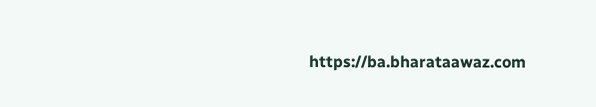https://ba.bharataawaz.com